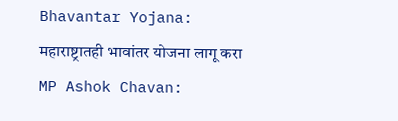Bhavantar Yojana: महाराष्ट्रातही भावांतर योजना लागू करा
MP Ashok Chavan: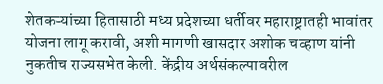शेतकऱ्यांच्या हितासाठी मध्य प्रदेशच्या धर्तीवर महाराष्ट्रातही भावांतर योजना लागू करावी, अशी मागणी खासदार अशोक चव्हाण यांनी नुकतीच राज्यसभेत केली. केंद्रीय अर्थसंकल्पावरील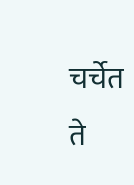चर्चेत ते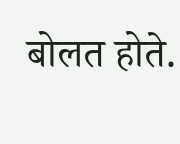बोलत होते.